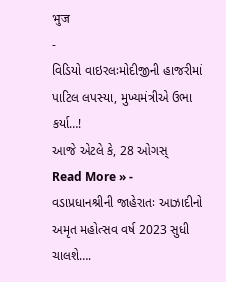भुज
-
વિડિયો વાઇરલઃમોદીજીની હાજરીમાં પાટિલ લપસ્યા, મુખ્યમંત્રીએ ઉભા કર્યા…!
આજે એટલે કે, 28 ઓગસ્
Read More » -
વડાપ્રધાનશ્રીની જાહેરાતઃ આઝાદીનો અમૃત મહોત્સવ વર્ષ 2023 સુધી ચાલશે….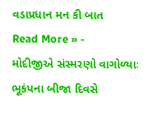વડાપ્રધાન મન કી બાત
Read More » -
મોદીજીએ સંસ્મરણો વાગોળ્યાઃ ભૂકંપના બીજા દિવસે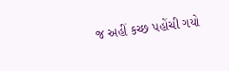જ અહીં કચ્છ પહોંચી ગયો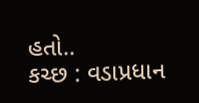હતો..
કચ્છ : વડાપ્રધાન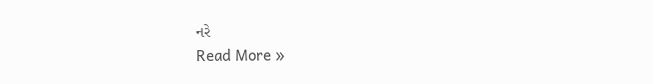નરે
Read More »